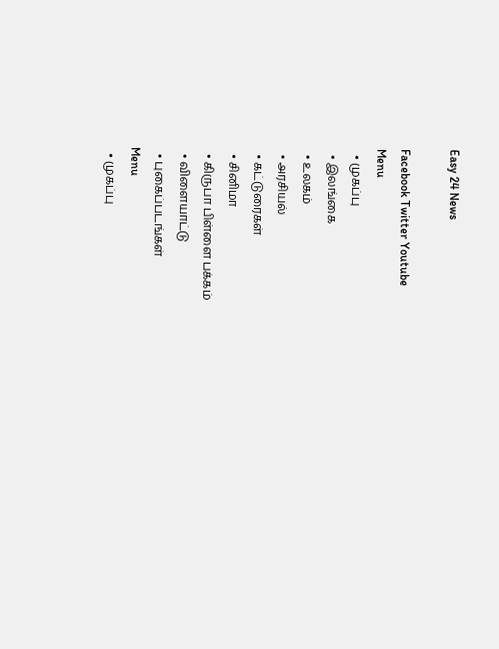Easy 24 News

Facebook Twitter Youtube
Menu
  • முகப்பு
  • இலங்கை
  • உலகம்
  • அரசியல்
  • கட்டுரைகள்
  • சினிமா
  • கிருபா பிள்ளை பக்கம்
  • விளையாட்டு
  • புகைப்படங்கள்
Menu
  • முகப்பு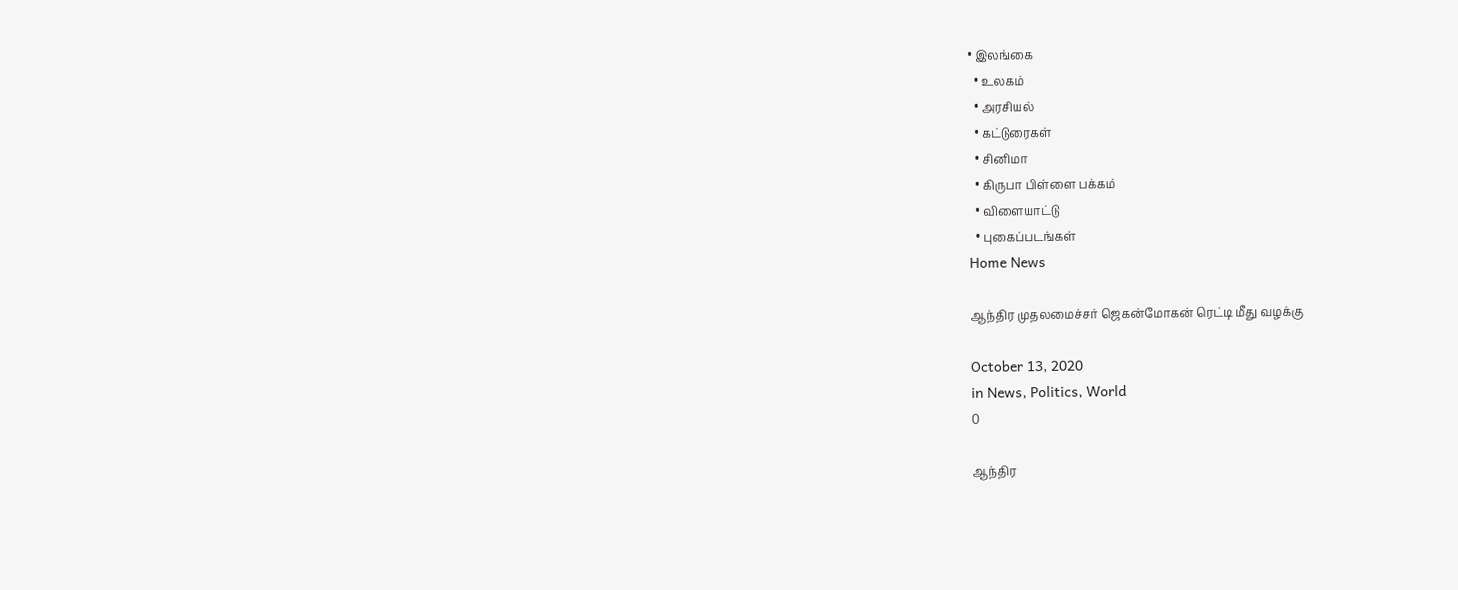• இலங்கை
  • உலகம்
  • அரசியல்
  • கட்டுரைகள்
  • சினிமா
  • கிருபா பிள்ளை பக்கம்
  • விளையாட்டு
  • புகைப்படங்கள்
Home News

ஆந்திர முதலமைச்சர் ஜெகன்மோகன் ரெட்டி மீது வழக்கு

October 13, 2020
in News, Politics, World
0

ஆந்திர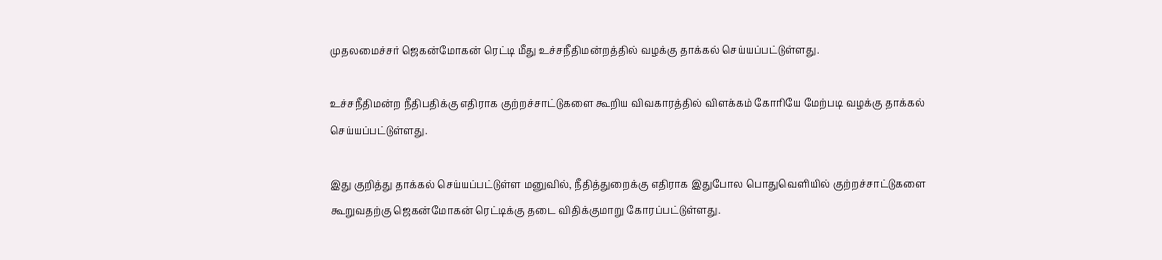முதலமைச்சர் ஜெகன்மோகன் ரெட்டி மீது உச்சநீதிமன்றத்தில் வழக்கு தாக்கல் செய்யப்பட்டுள்ளது.

உச்சநீதிமன்ற நீதிபதிக்கு எதிராக குற்றச்சாட்டுகளை கூறிய விவகாரத்தில் விளக்கம் கோரியே மேற்படி வழக்கு தாக்கல் செய்யப்பட்டுள்ளது.

இது குறித்து தாக்கல் செய்யப்பட்டுள்ள மனுவில், நீதித்துறைக்கு எதிராக இதுபோல பொதுவெளியில் குற்றச்சாட்டுகளை கூறுவதற்கு ஜெகன்மோகன் ரெட்டிக்கு தடை விதிக்குமாறு கோரப்பட்டுள்ளது.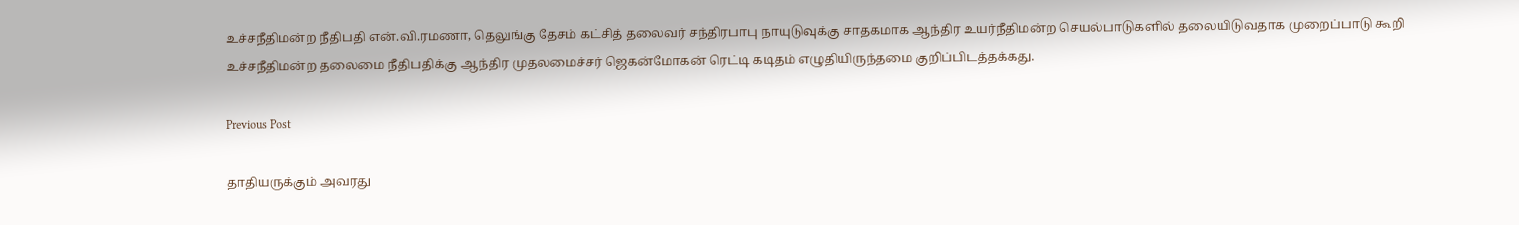உச்சநீதிமன்ற நீதிபதி என்.வி.ரமணா, தெலுங்கு தேசம் கட்சித் தலைவர் சந்திரபாபு நாயுடுவுக்கு சாதகமாக ஆந்திர உயர்நீதிமன்ற செயல்பாடுகளில் தலையிடுவதாக முறைப்பாடு கூறி உச்சநீதிமன்ற தலைமை நீதிபதிக்கு ஆந்திர முதலமைச்சர் ஜெகன்மோகன் ரெட்டி கடிதம் எழுதியிருந்தமை குறிப்பிடத்தக்கது.

Previous Post

தாதியருக்கும் அவரது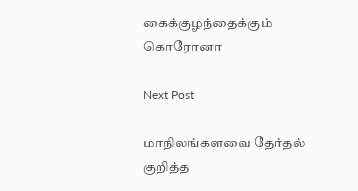கைக்குழந்தைக்கும் கொரோனா

Next Post

மாநிலங்களவை தேர்தல் குறித்த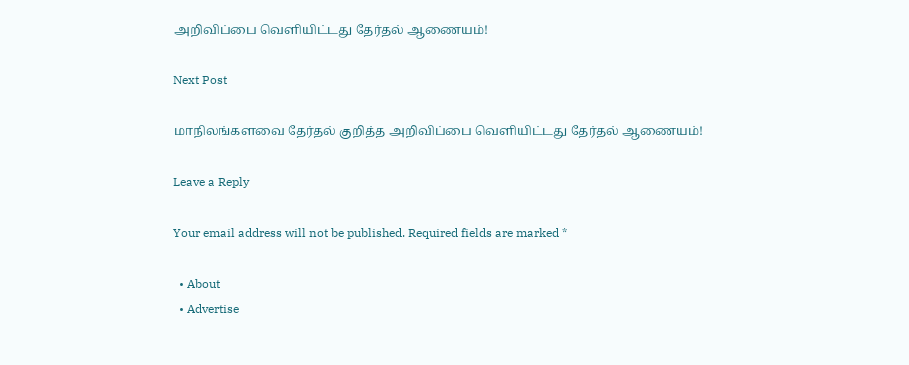அறிவிப்பை வெளியிட்டது தேர்தல் ஆணையம்!

Next Post

மாநிலங்களவை தேர்தல் குறித்த அறிவிப்பை வெளியிட்டது தேர்தல் ஆணையம்!

Leave a Reply

Your email address will not be published. Required fields are marked *

  • About
  • Advertise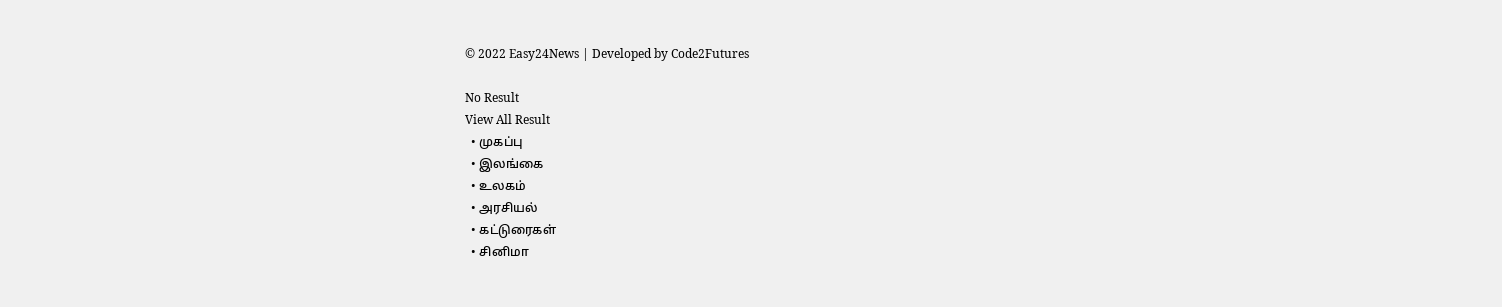© 2022 Easy24News | Developed by Code2Futures

No Result
View All Result
  • முகப்பு
  • இலங்கை
  • உலகம்
  • அரசியல்
  • கட்டுரைகள்
  • சினிமா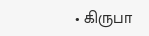• கிருபா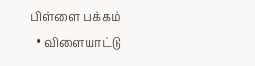பிள்ளை பக்கம்
  • விளையாட்டு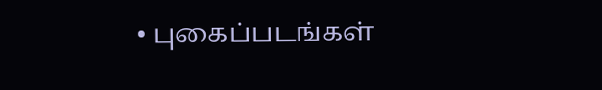• புகைப்படங்கள்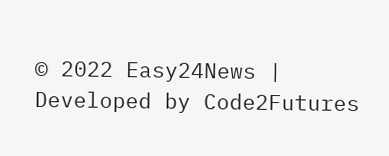© 2022 Easy24News | Developed by Code2Futures